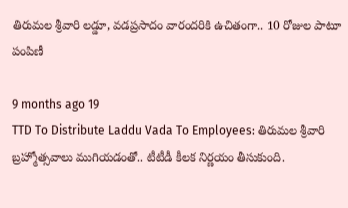తిరుమల శ్రీవారి లడ్డూ, వడప్రసాదం వారందరికి ఉచితంగా.. 10 రోజుల పాటూ పంపిణీ

9 months ago 19
TTD To Distribute Laddu Vada To Employees: తిరుమల శ్రీవారి బ్రహ్మోత్సవాలు ముగియడంతో.. టీటీడీ కీలక నిర్ణయం తీసుకుంది.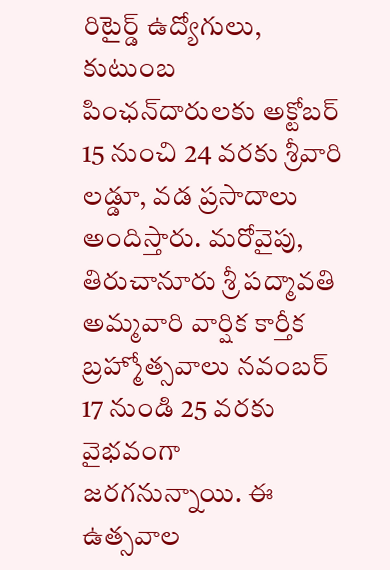రిటైర్డ్ ఉద్యోగులు, కుటుంబ పింఛన్‌దారులకు అక్టోబర్ 15 నుంచి 24 వరకు శ్రీవారి లడ్డూ, వడ ప్రసాదాలు అందిస్తారు. మరోవైపు, తిరుచానూరు శ్రీ పద్మావతి అమ్మవారి వార్షిక కార్తీక బ్రహ్మోత్సవాలు నవంబర్ 17 నుండి 25 వరకు వైభవంగా జరగనున్నాయి. ఈ ఉత్సవాల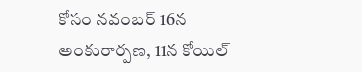కోసం నవంబర్ 16న అంకురార్పణ, 11న కోయిల్‌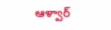ఆళ్వార్‌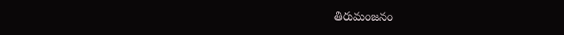తిరుమంజనం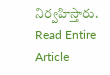నిర్వహిస్తారు.
Read Entire Article